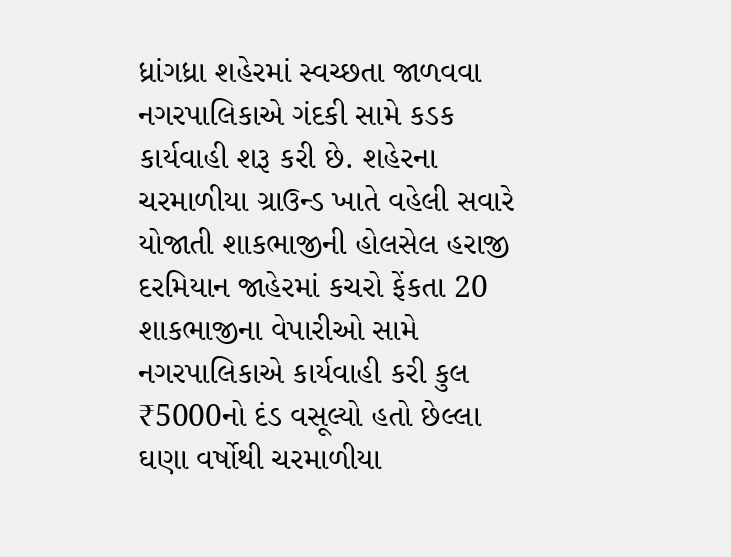ધ્રાંગધ્રા શહેરમાં સ્વચ્છતા જાળવવા નગરપાલિકાએ ગંદકી સામે કડક કાર્યવાહી શરૂ કરી છે. શહેરના ચરમાળીયા ગ્રાઉન્ડ ખાતે વહેલી સવારે યોજાતી શાકભાજીની હોલસેલ હરાજી દરમિયાન જાહેરમાં કચરો ફેંકતા 20 શાકભાજીના વેપારીઓ સામે નગરપાલિકાએ કાર્યવાહી કરી કુલ ₹5000નો દંડ વસૂલ્યો હતો છેલ્લા ઘણા વર્ષોથી ચરમાળીયા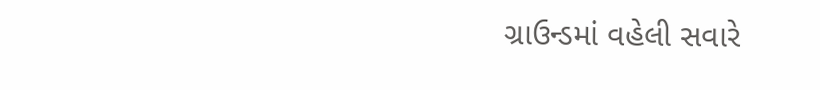ગ્રાઉન્ડમાં વહેલી સવારે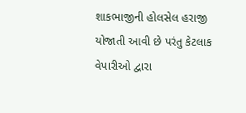શાકભાજીની હોલસેલ હરાજી યોજાતી આવી છે પરંતુ કેટલાક વેપારીઓ દ્વારા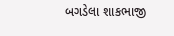બગડેલા શાકભાજી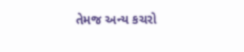તેમજ અન્ય કચરો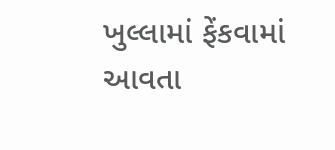ખુલ્લામાં ફેંકવામાં આવતા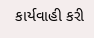કાર્યવાહી કરી